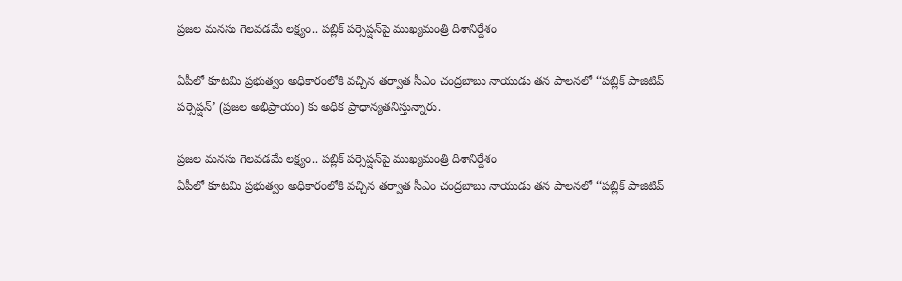ప్రజల మనసు గెలవడమే లక్ష్యం.. పబ్లిక్ పర్సెప్షన్‌పై ముఖ్యమంత్రి దిశానిర్దేశం

ఏపీలో కూటమి ప్రభుత్వం అధికారంలోకి వచ్చిన తర్వాత సీఎం చంద్రబాబు నాయుడు తన పాలనలో ‘‘పబ్లిక్‌ పాజిటివ్‌ పర్సెప్షన్‌’ (ప్రజల అభిప్రాయం) కు అధిక ప్రాధాన్యతనిస్తున్నారు.

ప్రజల మనసు గెలవడమే లక్ష్యం.. పబ్లిక్ పర్సెప్షన్‌పై ముఖ్యమంత్రి దిశానిర్దేశం
ఏపీలో కూటమి ప్రభుత్వం అధికారంలోకి వచ్చిన తర్వాత సీఎం చంద్రబాబు నాయుడు తన పాలనలో ‘‘పబ్లిక్‌ పాజిటివ్‌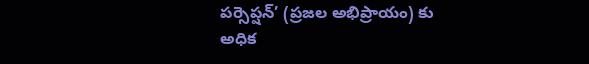పర్సెప్షన్‌’ (ప్రజల అభిప్రాయం) కు అధిక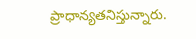ప్రాధాన్యతనిస్తున్నారు.